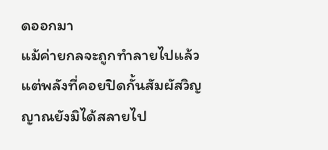ดออกมา
แม้ค่ายกลจะถูกทำลายไปแล้ว แต่พลังที่คอยปิดกั้นสัมผัสวิญญาณยังมิได้สลายไป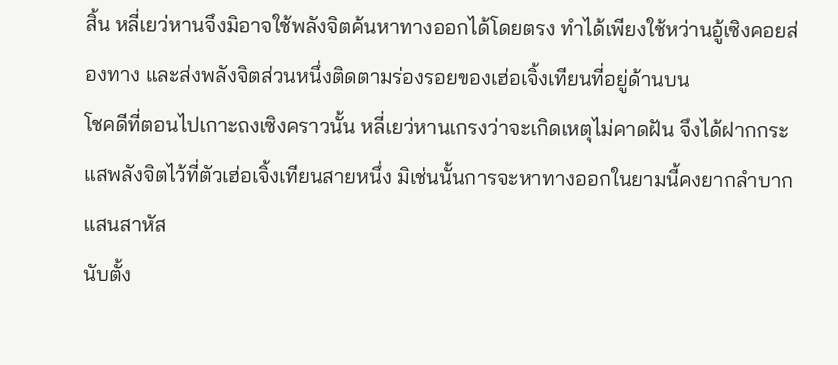สิ้น หลี่เยว่หานจึงมิอาจใช้พลังจิตค้นหาทางออกได้โดยตรง ทำได้เพียงใช้หว่านอู้เซิงคอยส่องทาง และส่งพลังจิตส่วนหนึ่งติดตามร่องรอยของเฮ่อเจิ้งเทียนที่อยู่ด้านบน
โชคดีที่ตอนไปเกาะถงเซิงคราวนั้น หลี่เยว่หานเกรงว่าจะเกิดเหตุไม่คาดฝัน จึงได้ฝากกระแสพลังจิตไว้ที่ตัวเฮ่อเจิ้งเทียนสายหนึ่ง มิเช่นนั้นการจะหาทางออกในยามนี้คงยากลำบากแสนสาหัส
นับตั้ง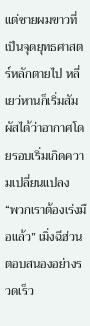แต่ชายผมขาวที่เป็นจุดยุทธศาสตร์หลักตายไป หลี่เยว่หานก็เริ่มสัมผัสได้ว่าอากาศโดยรอบเริ่มเกิดความเปลี่ยนแปลง
“พวกเราต้องเร่งมือแล้ว” เมิ่งฉีฮ่วนตอบสนองอย่างรวดเร็ว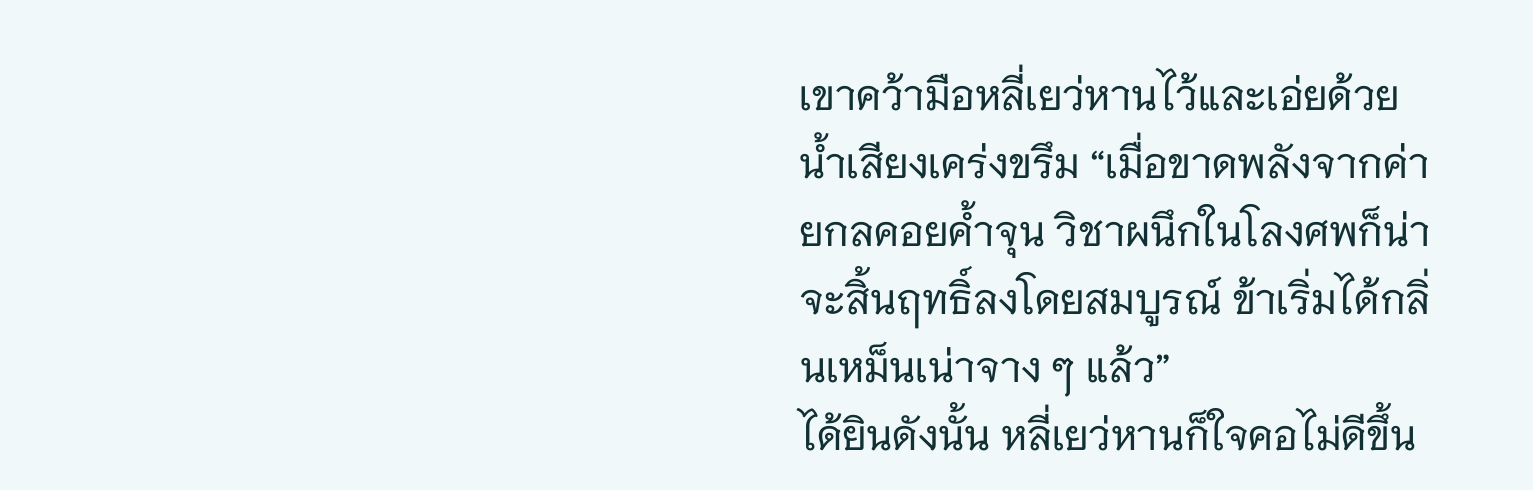เขาคว้ามือหลี่เยว่หานไว้และเอ่ยด้วยน้ำเสียงเคร่งขรึม “เมื่อขาดพลังจากค่ายกลคอยค้ำจุน วิชาผนึกในโลงศพก็น่าจะสิ้นฤทธิ์ลงโดยสมบูรณ์ ข้าเริ่มได้กลิ่นเหม็นเน่าจาง ๆ แล้ว”
ได้ยินดังนั้น หลี่เยว่หานก็ใจคอไม่ดีขึ้น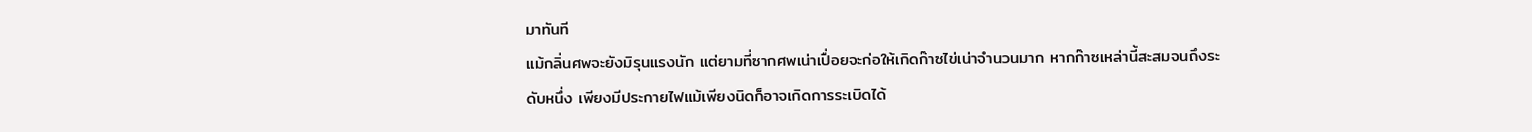มาทันที
แม้กลิ่นศพจะยังมิรุนแรงนัก แต่ยามที่ซากศพเน่าเปื่อยจะก่อให้เกิดก๊าซไข่เน่าจำนวนมาก หากก๊าซเหล่านี้สะสมจนถึงระดับหนึ่ง เพียงมีประกายไฟแม้เพียงนิดก็อาจเกิดการระเบิดได้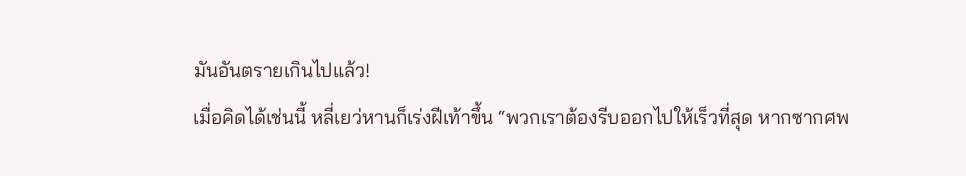มันอันตรายเกินไปแล้ว!
เมื่อคิดได้เช่นนี้ หลี่เยว่หานก็เร่งฝีเท้าขึ้น “พวกเราต้องรีบออกไปให้เร็วที่สุด หากซากศพ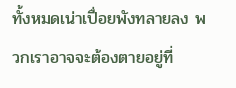ทั้งหมดเน่าเปื่อยพังทลายลง พวกเราอาจจะต้องตายอยู่ที่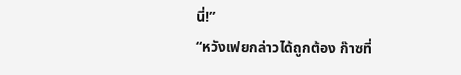นี่!”
“หวังเฟยกล่าวได้ถูกต้อง ก๊าซที่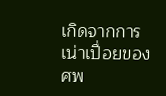เกิดจากการเน่าเปื่อยของศพ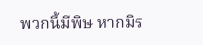พวกนี้มีพิษ หากมิร